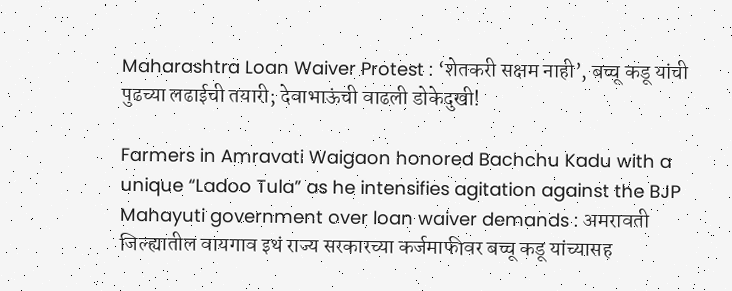Maharashtra Loan Waiver Protest : ‘शेतकरी सक्षम नाही’, बच्चू कडू यांची पुढच्या लढाईची तयारी; देवाभाऊंची वाढली डोकेदुखी!

Farmers in Amravati Waigaon honored Bachchu Kadu with a unique “Ladoo Tula” as he intensifies agitation against the BJP Mahayuti government over loan waiver demands : अमरावती जिल्ह्यातील वायगाव इथं राज्य सरकारच्या कर्जमाफीवर बच्चू कडू यांच्यासह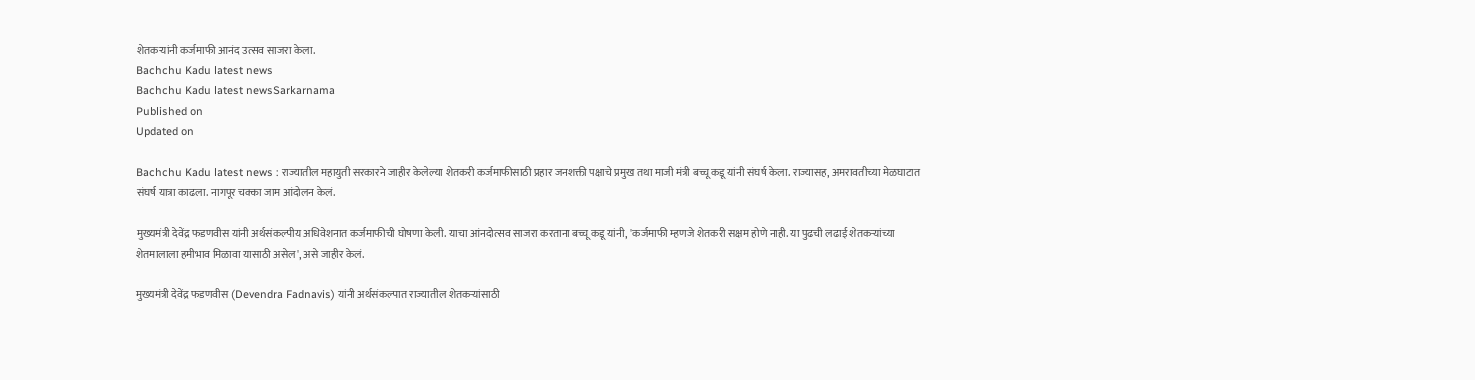शेतकऱ्यांनी कर्जमाफी आनंद उत्सव साजरा केला.
Bachchu Kadu latest news
Bachchu Kadu latest newsSarkarnama
Published on
Updated on

Bachchu Kadu latest news : राज्यातील महायुती सरकारने जाहीर केलेल्या शेतकरी कर्जमाफीसाठी प्रहार जनशक्ती पक्षाचे प्रमुख तथा माजी मंत्री बच्चू कडू यांनी संघर्ष केला. राज्यासह, अमरावतीच्या मेळघाटात संघर्ष यात्रा काढला. नागपूर चक्का जाम आंदोलन केलं.

मुख्यमंत्री देवेंद्र फडणवीस यांनी अर्थसंकल्पीय अधिवेशनात कर्जमाफीची घोषणा केली. याचा आंनदोत्सव साजरा करताना बच्चू कडू यांनी, 'कर्जमाफी म्हणजे शेतकरी सक्षम होणे नाही. या पुढची लढाई शेतकऱ्यांच्या शेतमालाला हमीभाव मिळावा यासाठी असेल', असे जाहीर केलं.

मुख्यमंत्री देवेंद्र फडणवीस (Devendra Fadnavis) यांनी अर्थसंकल्पात राज्यातील शेतकऱ्यांसाठी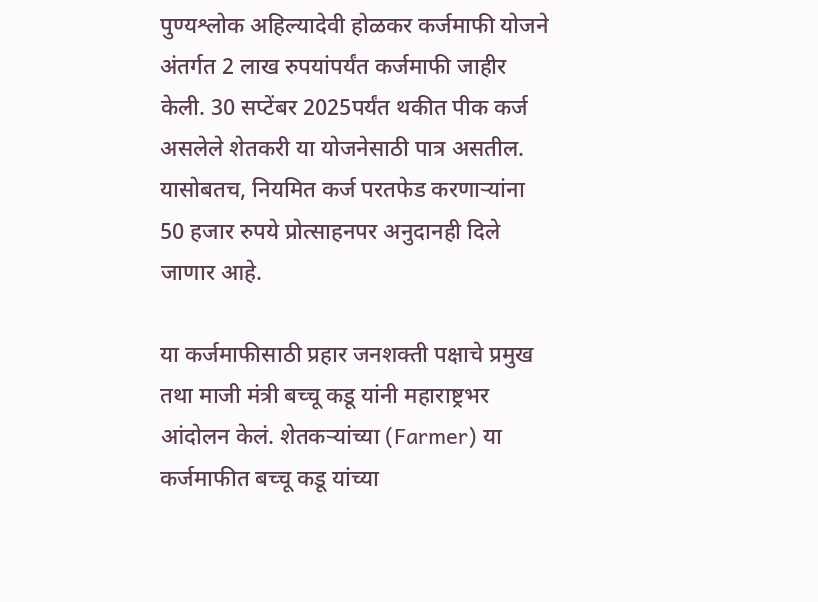पुण्यश्लोक अहिल्यादेवी होळकर कर्जमाफी योजने अंतर्गत 2 लाख रुपयांपर्यंत कर्जमाफी जाहीर केली. 30 सप्टेंबर 2025पर्यंत थकीत पीक कर्ज असलेले शेतकरी या योजनेसाठी पात्र असतील. यासोबतच, नियमित कर्ज परतफेड करणाऱ्यांना 50 हजार रुपये प्रोत्साहनपर अनुदानही दिले जाणार आहे.

या कर्जमाफीसाठी प्रहार जनशक्ती पक्षाचे प्रमुख तथा माजी मंत्री बच्चू कडू यांनी महाराष्ट्रभर आंदोलन केलं. शेतकऱ्यांच्या (Farmer) या कर्जमाफीत बच्चू कडू यांच्या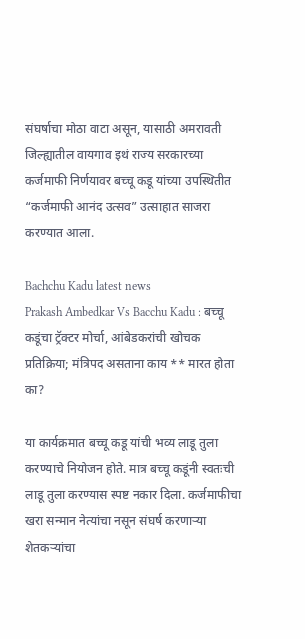संघर्षाचा मोठा वाटा असून, यासाठी अमरावती जिल्ह्यातील वायगाव इथं राज्य सरकारच्या कर्जमाफी निर्णयावर बच्चू कडू यांच्या उपस्थितीत “कर्जमाफी आनंद उत्सव” उत्साहात साजरा करण्यात आला.

Bachchu Kadu latest news
Prakash Ambedkar Vs Bacchu Kadu : बच्चू कडूंचा ट्रॅक्टर मोर्चा, आंबेडकरांची खोचक प्रतिक्रिया; मंत्रिपद असताना काय ** मारत होता का?

या कार्यक्रमात बच्चू कडू यांची भव्य लाडू तुला करण्याचे नियोजन होते. मात्र बच्चू कडूंनी स्वतःची लाडू तुला करण्यास स्पष्ट नकार दिला. कर्जमाफीचा खरा सन्मान नेत्यांचा नसून संघर्ष करणाऱ्या शेतकऱ्यांचा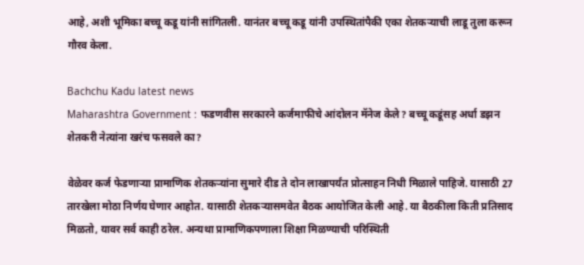आहे, अशी भूमिका बच्चू कडू यांनी सांगितली. यानंतर बच्चू कडू यांनी उपस्थितांपैकी एका शेतकऱ्याची लाडू तुला करून गौरव केला.

Bachchu Kadu latest news
Maharashtra Government : फडणवीस सरकारने कर्जमाफीचे आंदोलन मॅनेज केले? बच्चू कडूंसह अर्धा डझन शेतकरी नेत्यांना खरंच फसवले का?

वेळेवर कर्ज फेडणाऱ्या प्रामाणिक शेतकऱ्यांना सुमारे दीड ते दोन लाखापर्यंत प्रोत्साहन निधी मिळाले पाहिजे. यासाठी 27 तारखेला मोठा निर्णय घेणार आहोत. यासाठी शेतकऱ्यासमवेत बैठक आयोजित केली आहे. या बैठकीला किती प्रतिसाद मिळतो, यावर सर्व काही ठरेल. अन्यथा प्रामाणिकपणाला शिक्षा मिळण्याची परिस्थिती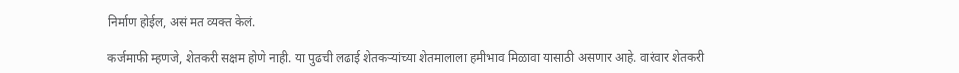निर्माण होईल, असं मत व्यक्त केलं.

कर्जमाफी म्हणजे, शेतकरी सक्षम होणे नाही. या पुढची लढाई शेतकऱ्यांच्या शेतमालाला हमीभाव मिळावा यासाठी असणार आहे. वारंवार शेतकरी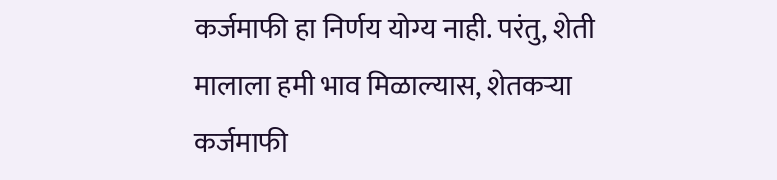कर्जमाफी हा निर्णय योग्य नाही. परंतु, शेती मालाला हमी भाव मिळाल्यास, शेतकऱ्या कर्जमाफी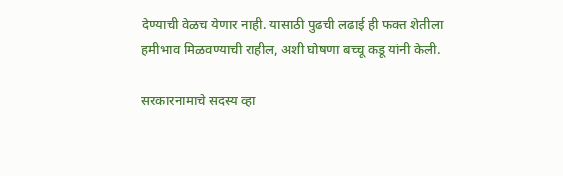देण्याची वेळच येणार नाही. यासाठी पुढची लढाई ही फक्त शेतीला हमीभाव मिळवण्याची राहील, अशी घोषणा बच्चू कडू यांनी केली.

सरकारनामाचे सदस्य व्हा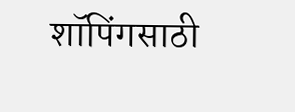शॉपिंगसाठी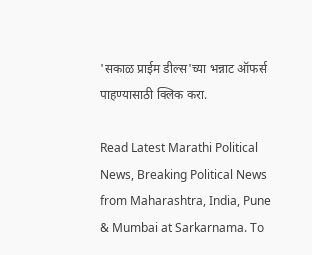'सकाळ प्राईम डील्स'च्या भन्नाट ऑफर्स पाहण्यासाठी क्लिक करा.

Read Latest Marathi Political News, Breaking Political News from Maharashtra, India, Pune & Mumbai at Sarkarnama. To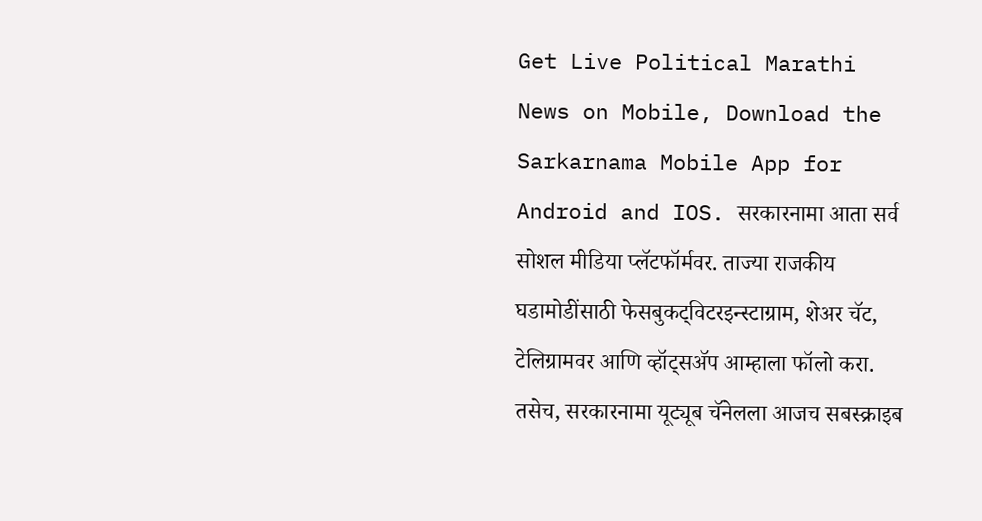Get Live Political Marathi News on Mobile, Download the Sarkarnama Mobile App for Android and IOS. सरकारनामा आता सर्व सोशल मीडिया प्लॅटफॉर्मवर. ताज्या राजकीय घडामोडींसाठी फेसबुकट्विटरइन्स्टाग्राम, शेअर चॅट, टेलिग्रामवर आणि व्हॉट्सॲप आम्हाला फॉलो करा. तसेच, सरकारनामा यूट्यूब चॅनेलला आजच सबस्क्राइब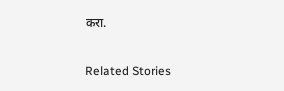करा.

Related Stories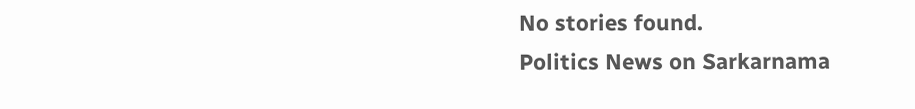No stories found.
Politics News on Sarkarnama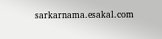sarkarnama.esakal.com